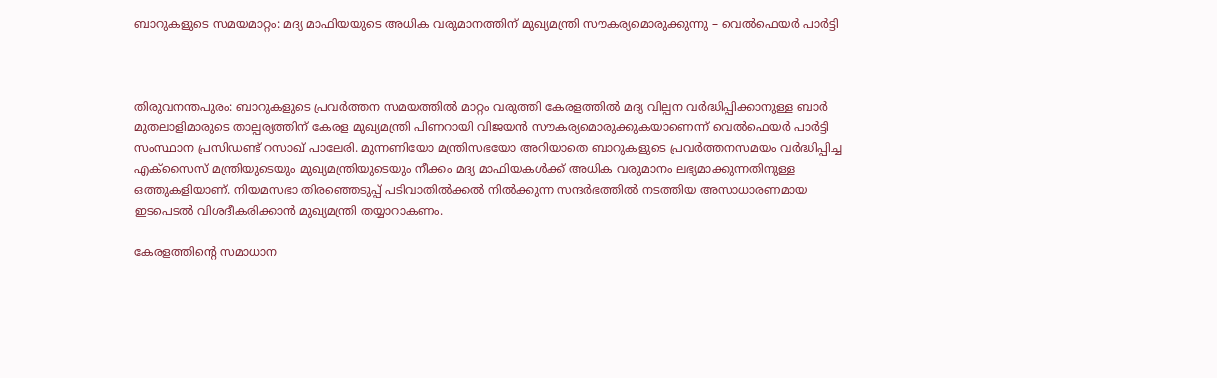ബാറുകളുടെ സമയമാറ്റം: മദ്യ മാഫിയയുടെ അധിക വരുമാനത്തിന് മുഖ്യമന്ത്രി സൗകര്യമൊരുക്കുന്നു – വെൽഫെയർ പാർട്ടി



തിരുവനന്തപുരം: ബാറുകളുടെ പ്രവർത്തന സമയത്തിൽ മാറ്റം വരുത്തി കേരളത്തിൽ മദ്യ വില്പന വർദ്ധിപ്പിക്കാനുള്ള ബാർ മുതലാളിമാരുടെ താല്പര്യത്തിന് കേരള മുഖ്യമന്ത്രി പിണറായി വിജയൻ സൗകര്യമൊരുക്കുകയാണെന്ന് വെൽഫെയർ പാർട്ടി സംസ്ഥാന പ്രസിഡണ്ട് റസാഖ് പാലേരി. മുന്നണിയോ മന്ത്രിസഭയോ അറിയാതെ ബാറുകളുടെ പ്രവർത്തനസമയം വർദ്ധിപ്പിച്ച എക്സൈസ് മന്ത്രിയുടെയും മുഖ്യമന്ത്രിയുടെയും നീക്കം മദ്യ മാഫിയകൾക്ക് അധിക വരുമാനം ലഭ്യമാക്കുന്നതിനുള്ള ഒത്തുകളിയാണ്. നിയമസഭാ തിരഞ്ഞെടുപ്പ് പടിവാതിൽക്കൽ നിൽക്കുന്ന സന്ദർഭത്തിൽ നടത്തിയ അസാധാരണമായ ഇടപെടൽ വിശദീകരിക്കാൻ മുഖ്യമന്ത്രി തയ്യാറാകണം.

കേരളത്തിൻ്റെ സമാധാന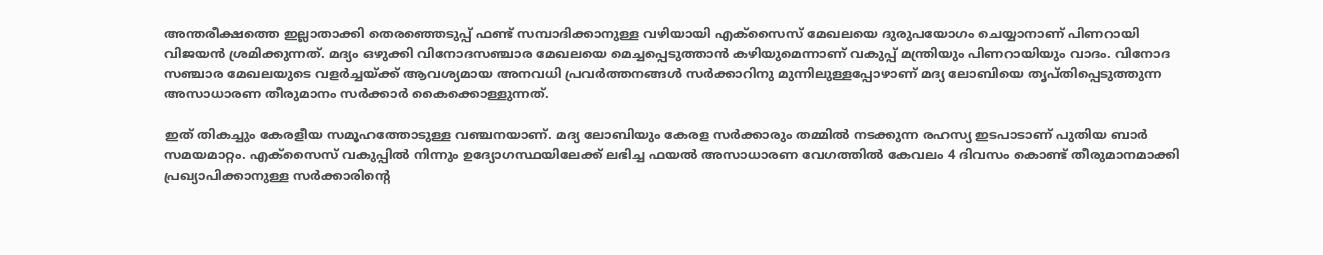അന്തരീക്ഷത്തെ ഇല്ലാതാക്കി തെരഞ്ഞെടുപ്പ് ഫണ്ട് സമ്പാദിക്കാനുള്ള വഴിയായി എക്സൈസ് മേഖലയെ ദുരുപയോഗം ചെയ്യാനാണ് പിണറായി വിജയൻ ശ്രമിക്കുന്നത്. മദ്യം ഒഴുക്കി വിനോദസഞ്ചാര മേഖലയെ മെച്ചപ്പെടുത്താൻ കഴിയുമെന്നാണ് വകുപ്പ് മന്ത്രിയും പിണറായിയും വാദം. വിനോദ സഞ്ചാര മേഖലയുടെ വളർച്ചയ്ക്ക് ആവശ്യമായ അനവധി പ്രവർത്തനങ്ങൾ സർക്കാറിനു മുന്നിലുള്ളപ്പോഴാണ് മദ്യ ലോബിയെ തൃപ്തിപ്പെടുത്തുന്ന അസാധാരണ തീരുമാനം സർക്കാർ കൈക്കൊള്ളുന്നത്.

ഇത് തികച്ചും കേരളീയ സമൂഹത്തോടുള്ള വഞ്ചനയാണ്. മദ്യ ലോബിയും കേരള സർക്കാരും തമ്മിൽ നടക്കുന്ന രഹസ്യ ഇടപാടാണ് പുതിയ ബാർ സമയമാറ്റം. എക്സൈസ് വകുപ്പിൽ നിന്നും ഉദ്യോഗസ്ഥയിലേക്ക് ലഭിച്ച ഫയൽ അസാധാരണ വേഗത്തിൽ കേവലം 4 ദിവസം കൊണ്ട് തീരുമാനമാക്കി പ്രഖ്യാപിക്കാനുള്ള സർക്കാരിന്റെ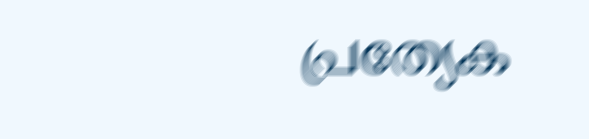പ്രത്യേക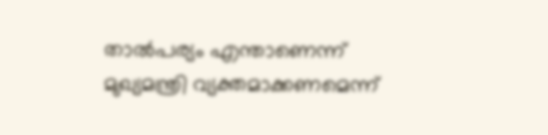താൽപര്യം എന്താണെന്ന് മുഖ്യമന്ത്രി വ്യക്തമാക്കണമെന്ന്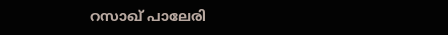റസാഖ് പാലേരി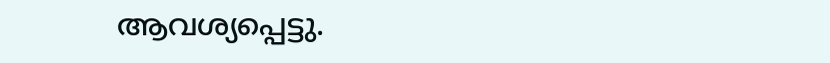ആവശ്യപ്പെട്ടു.